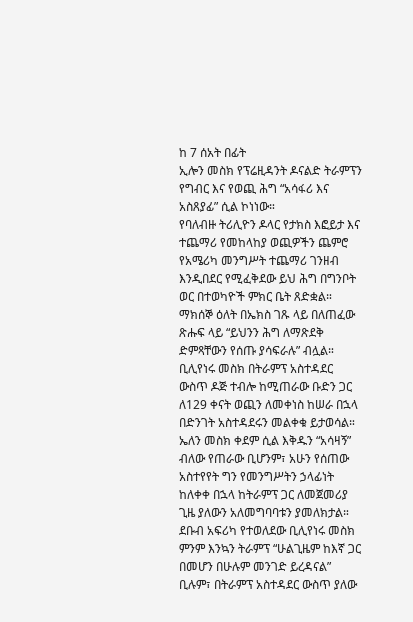ከ 7 ሰአት በፊት
ኢሎን መስክ የፕሬዚዳንት ዶናልድ ትራምፕን የግብር እና የወጪ ሕግ “አሳፋሪ እና አስጸያፊ” ሲል ኮነነው።
የባለብዙ ትሪሊዮን ዶላር የታክስ እፎይታ እና ተጨማሪ የመከላከያ ወጪዎችን ጨምሮ የአሜሪካ መንግሥት ተጨማሪ ገንዘብ እንዲበደር የሚፈቅደው ይህ ሕግ በግንቦት ወር በተወካዮች ምክር ቤት ጸድቋል።
ማክሰኞ ዕለት በኤክስ ገጹ ላይ በለጠፈው ጽሑፍ ላይ “ይህንን ሕግ ለማጽደቅ ድምጻቸውን የሰጡ ያሳፍራሉ” ብሏል።
ቢሊየነሩ መስክ በትራምፕ አስተዳደር ውስጥ ዶጅ ተብሎ ከሚጠራው ቡድን ጋር ለ129 ቀናት ወጪን ለመቀነስ ከሠራ በኋላ በድንገት አስተዳደሩን መልቀቁ ይታወሳል።
ኤለን መስክ ቀደም ሲል እቅዱን “አሳዛኝ” ብለው የጠራው ቢሆንም፣ አሁን የሰጠው አስተየየት ግን የመንግሥትን ኃላፊነት ከለቀቀ በኋላ ከትራምፕ ጋር ለመጀመሪያ ጊዜ ያለውን አለመግባባቱን ያመለክታል።
ደቡብ አፍሪካ የተወለደው ቢሊየነሩ መስክ ምንም እንኳን ትራምፕ “ሁልጊዜም ከእኛ ጋር በመሆን በሁሉም መንገድ ይረዳናል” ቢሉም፣ በትራምፕ አስተዳደር ውስጥ ያለው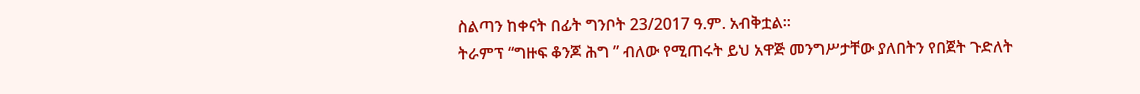ስልጣን ከቀናት በፊት ግንቦት 23/2017 ዓ.ም. አብቅቷል።
ትራምፕ “ግዙፍ ቆንጆ ሕግ ” ብለው የሚጠሩት ይህ አዋጅ መንግሥታቸው ያለበትን የበጀት ጉድለት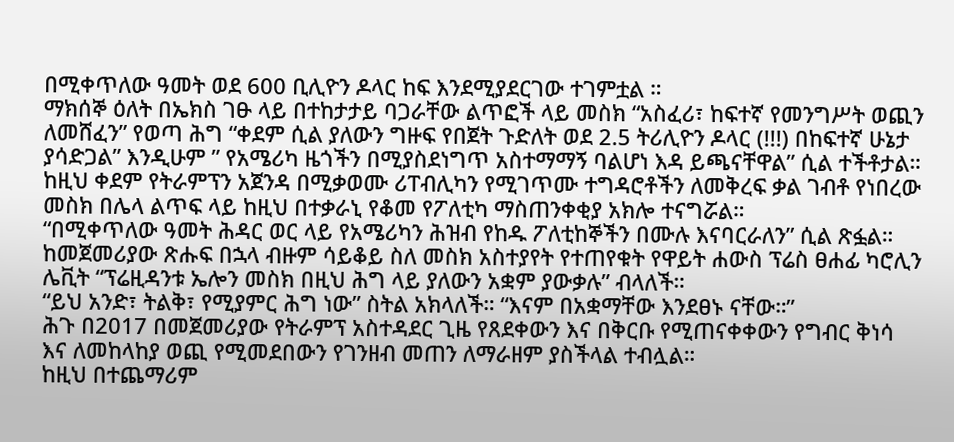በሚቀጥለው ዓመት ወደ 600 ቢሊዮን ዶላር ከፍ እንደሚያደርገው ተገምቷል ።
ማክሰኞ ዕለት በኤክስ ገፁ ላይ በተከታታይ ባጋራቸው ልጥፎች ላይ መስክ “አስፈሪ፣ ከፍተኛ የመንግሥት ወጪን ለመሸፈን” የወጣ ሕግ “ቀደም ሲል ያለውን ግዙፍ የበጀት ጉድለት ወደ 2.5 ትሪሊዮን ዶላር (!!!) በከፍተኛ ሁኔታ ያሳድጋል” እንዲሁም ” የአሜሪካ ዜጎችን በሚያስደነግጥ አስተማማኝ ባልሆነ እዳ ይጫናቸዋል” ሲል ተችቶታል።
ከዚህ ቀደም የትራምፕን አጀንዳ በሚቃወሙ ሪፐብሊካን የሚገጥሙ ተግዳሮቶችን ለመቅረፍ ቃል ገብቶ የነበረው መስክ በሌላ ልጥፍ ላይ ከዚህ በተቃራኒ የቆመ የፖለቲካ ማስጠንቀቂያ አክሎ ተናግሯል።
“በሚቀጥለው ዓመት ሕዳር ወር ላይ የአሜሪካን ሕዝብ የከዱ ፖለቲከኞችን በሙሉ እናባርራለን” ሲል ጽፏል።
ከመጀመሪያው ጽሑፍ በኋላ ብዙም ሳይቆይ ስለ መስክ አስተያየት የተጠየቁት የዋይት ሐውስ ፕሬስ ፀሐፊ ካሮሊን ሌቪት “ፕሬዚዳንቱ ኤሎን መስክ በዚህ ሕግ ላይ ያለውን አቋም ያውቃሉ” ብላለች።
“ይህ አንድ፣ ትልቅ፣ የሚያምር ሕግ ነው” ስትል አክላለች። “እናም በአቋማቸው እንደፀኑ ናቸው።”
ሕጉ በ2017 በመጀመሪያው የትራምፕ አስተዳደር ጊዜ የጸደቀውን እና በቅርቡ የሚጠናቀቀውን የግብር ቅነሳ እና ለመከላከያ ወጪ የሚመደበውን የገንዘብ መጠን ለማራዘም ያስችላል ተብሏል።
ከዚህ በተጨማሪም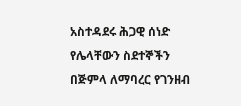አስተዳደሩ ሕጋዊ ሰነድ የሌላቸውን ስደተኞችን በጅምላ ለማባረር የገንዘብ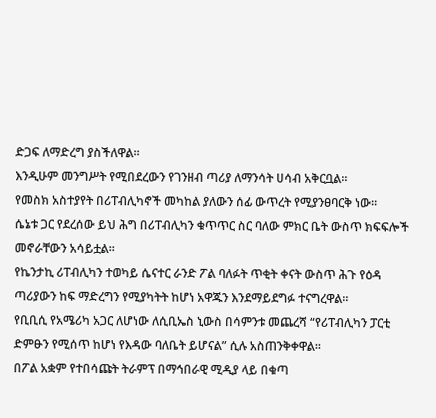ድጋፍ ለማድረግ ያስችለዋል።
እንዲሁም መንግሥት የሚበደረውን የገንዘብ ጣሪያ ለማንሳት ሀሳብ አቅርቧል።
የመስክ አስተያየት በሪፐብሊካኖች መካከል ያለውን ሰፊ ውጥረት የሚያንፀባርቅ ነው።
ሴኔቱ ጋር የደረሰው ይህ ሕግ በሪፐብሊካን ቁጥጥር ስር ባለው ምክር ቤት ውስጥ ክፍፍሎች መኖራቸውን አሳይቷል።
የኬንታኪ ሪፐብሊካን ተወካይ ሴናተር ራንድ ፖል ባለፉት ጥቂት ቀናት ውስጥ ሕጉ የዕዳ ጣሪያውን ከፍ ማድረግን የሚያካትት ከሆነ አዋጁን እንደማይደግፉ ተናግረዋል።
የቢቢሲ የአሜሪካ አጋር ለሆነው ለሲቢኤስ ኒውስ በሳምንቱ መጨረሻ “የሪፐብሊካን ፓርቲ ድምፁን የሚሰጥ ከሆነ የእዳው ባለቤት ይሆናል” ሲሉ አስጠንቅቀዋል።
በፖል አቋም የተበሳጩት ትራምፕ በማኅበራዊ ሚዲያ ላይ በቁጣ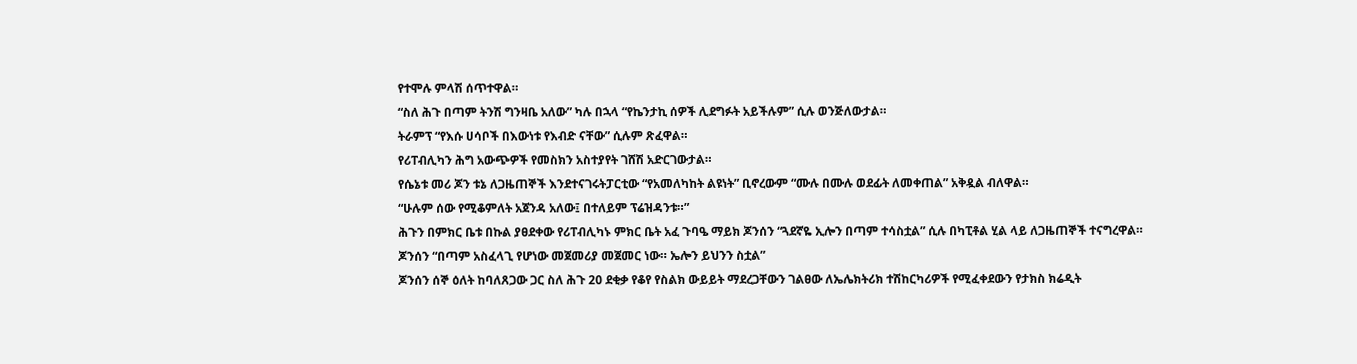የተሞሉ ምላሽ ሰጥተዋል።
“ስለ ሕጉ በጣም ትንሽ ግንዛቤ አለው” ካሉ በኋላ “የኬንታኪ ሰዎች ሊደግፉት አይችሉም” ሲሉ ወንጅለውታል።
ትራምፕ “የእሱ ሀሳቦች በእውነቱ የእብድ ናቸው” ሲሉም ጽፈዋል።
የሪፐብሊካን ሕግ አውጭዎች የመስክን አስተያየት ገሸሽ አድርገውታል።
የሴኔቱ መሪ ጆን ቱኔ ለጋዜጠኞች እንደተናገሩትፓርቲው “የአመለካከት ልዩነት” ቢኖረውም “ሙሉ በሙሉ ወደፊት ለመቀጠል” አቅዷል ብለዋል።
“ሁሉም ሰው የሚቆምለት አጀንዳ አለው፤ በተለይም ፕሬዝዳንቱ።”
ሕጉን በምክር ቤቱ በኩል ያፀደቀው የሪፐብሊካኑ ምክር ቤት አፈ ጉባዔ ማይክ ጆንሰን “ጓደኛዬ ኢሎን በጣም ተሳስቷል” ሲሉ በካፒቶል ሂል ላይ ለጋዜጠኞች ተናግረዋል።
ጆንሰን “በጣም አስፈላጊ የሆነው መጀመሪያ መጀመር ነው። ኤሎን ይህንን ስቷል”
ጆንሰን ሰኞ ዕለት ከባለጸጋው ጋር ስለ ሕጉ 20 ደቂቃ የቆየ የስልክ ውይይት ማደረጋቸውን ገልፀው ለኤሌክትሪክ ተሽከርካሪዎች የሚፈቀደውን የታክስ ክሬዲት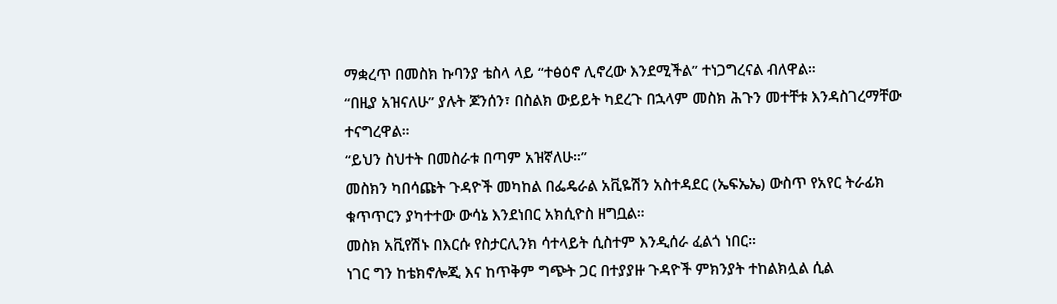ማቋረጥ በመስክ ኩባንያ ቴስላ ላይ “ተፅዕኖ ሊኖረው እንደሚችል” ተነጋግረናል ብለዋል።
“በዚያ አዝናለሁ” ያሉት ጆንሰን፣ በስልክ ውይይት ካደረጉ በኋላም መስክ ሕጉን መተቸቱ እንዳስገረማቸው ተናግረዋል።
“ይህን ስህተት በመስራቱ በጣም አዝኛለሁ።”
መስክን ካበሳጩት ጉዳዮች መካከል በፌዴራል አቪዬሽን አስተዳደር (ኤፍኤኤ) ውስጥ የአየር ትራፊክ ቁጥጥርን ያካተተው ውሳኔ እንደነበር አክሲዮስ ዘግቧል።
መስክ አቪየሽኑ በእርሱ የስታርሊንክ ሳተላይት ሲስተም እንዲሰራ ፈልጎ ነበር።
ነገር ግን ከቴክኖሎጂ እና ከጥቅም ግጭት ጋር በተያያዙ ጉዳዮች ምክንያት ተከልክሏል ሲል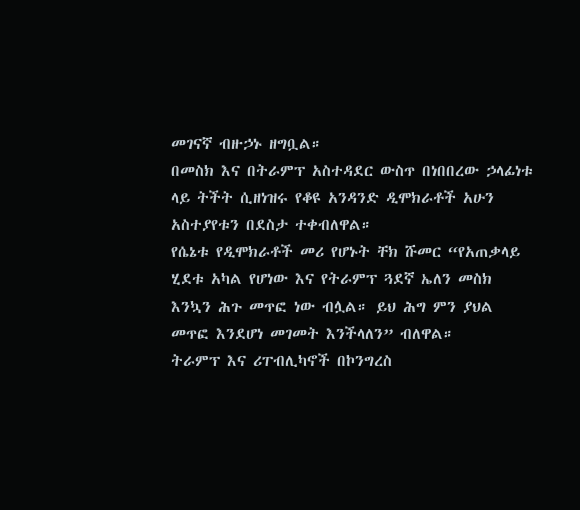መገናኛ ብዙኃኑ ዘግቧል።
በመስክ እና በትራምፕ አስተዳደር ውስጥ በነበበረው ኃላፊነቱ ላይ ትችት ሲዘነዝሩ የቆዩ አንዳንድ ዲሞክራቶች አሁን አስተያየቱን በደስታ ተቀብለዋል።
የሴኔቱ የዲሞክራቶች መሪ የሆኑት ቸክ ሹመር “የአጠቃላይ ሂደቱ አካል የሆነው እና የትራምፕ ጓደኛ ኤለን መስክ እንኳን ሕጉ መጥፎ ነው ብሏል። ይህ ሕግ ምን ያህል መጥፎ እንደሆነ መገመት እንችላለን” ብለዋል።
ትራምፕ እና ሪፐብሊካኖች በኮንግረስ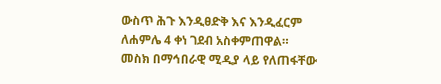ውስጥ ሕጉ እንዲፀድቅ እና እንዲፈርም ለሐምሌ 4 ቀነ ገደብ አስቀምጠዋል።
መስክ በማኅበራዊ ሚዲያ ላይ የለጠፋቸው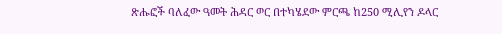ጽሑፎች ባለፈው ዓመት ሕዳር ወር በተካሄደው ምርጫ ከ250 ሚሊየን ዶላር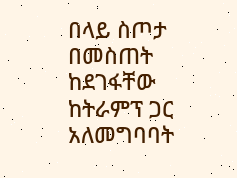በላይ ስጦታ በመስጠት ከደገፋቸው ከትራምፕ ጋር አለመግባባት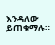እንዳለው ይጠቁማሉ።